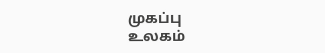முகப்பு
உலகம்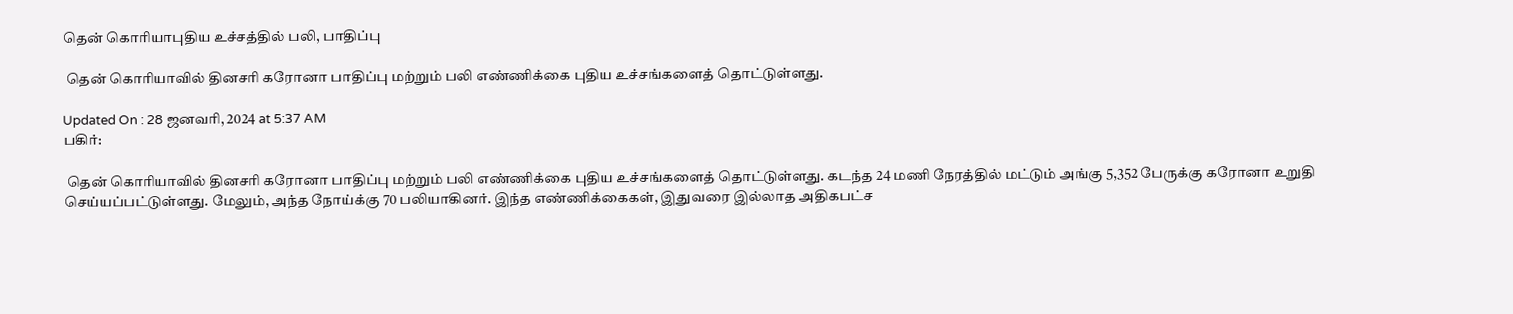தென் கொரியாபுதிய உச்சத்தில் பலி, பாதிப்பு

 தென் கொரியாவில் தினசரி கரோனா பாதிப்பு மற்றும் பலி எண்ணிக்கை புதிய உச்சங்களைத் தொட்டுள்ளது.

Updated On : 28 ஜனவரி, 2024 at 5:37 AM
பகிர்:

 தென் கொரியாவில் தினசரி கரோனா பாதிப்பு மற்றும் பலி எண்ணிக்கை புதிய உச்சங்களைத் தொட்டுள்ளது. கடந்த 24 மணி நேரத்தில் மட்டும் அங்கு 5,352 பேருக்கு கரோனா உறுதி செய்யப்பட்டுள்ளது. மேலும், அந்த நோய்க்கு 70 பலியாகினர். இந்த எண்ணிக்கைகள், இதுவரை இல்லாத அதிகபட்ச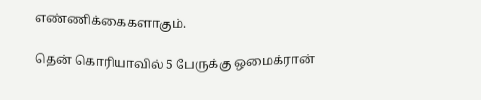எண்ணிக்கைகளாகும்.

தென் கொரியாவில் 5 பேருக்கு ஒமைக்ரான்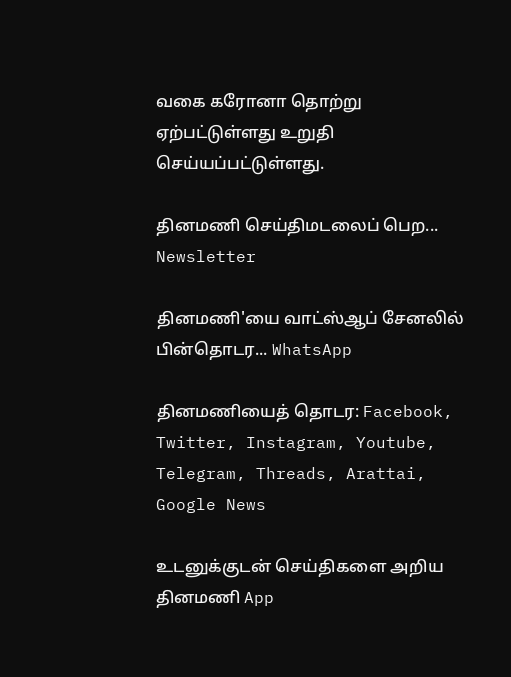வகை கரோனா தொற்று ஏற்பட்டுள்ளது உறுதி செய்யப்பட்டுள்ளது.

தினமணி செய்திமடலைப் பெற... Newsletter

தினமணி'யை வாட்ஸ்ஆப் சேனலில் பின்தொடர... WhatsApp

தினமணியைத் தொடர: Facebook, Twitter, Instagram, Youtube, Telegram, Threads, Arattai, Google News

உடனுக்குடன் செய்திகளை அறிய தினமணி App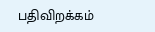பதிவிறக்கம்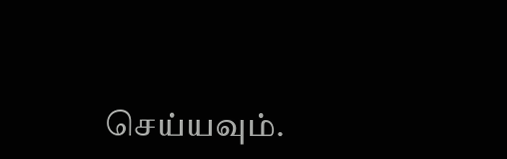செய்யவும்.